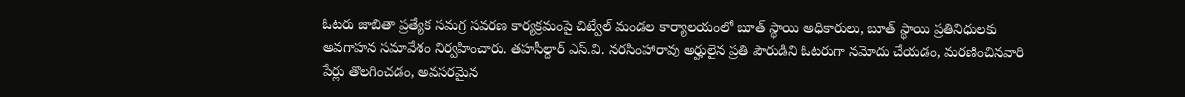ఓటరు జాబితా ప్రత్యేక సమగ్ర సవరణ కార్యక్రమంపై చిట్వేల్ మండల కార్యాలయంలో బూత్ స్థాయి అధికారులు, బూత్ స్థాయి ప్రతినిధులకు అవగాహన సమావేశం నిర్వహించారు. తహసీల్దార్ ఎస్.వి. నరసింహారావు అర్హులైన ప్రతి పౌరుడిని ఓటరుగా నమోదు చేయడం, మరణించినవారి పేర్లు తొలగించడం, అవసరమైన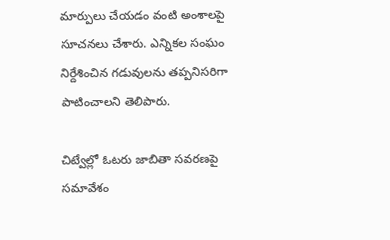మార్పులు చేయడం వంటి అంశాలపై సూచనలు చేశారు. ఎన్నికల సంఘం నిర్దేశించిన గడువులను తప్పనిసరిగా పాటించాలని తెలిపారు.

చిట్వేల్లో ఓటరు జాబితా సవరణపై సమావేశం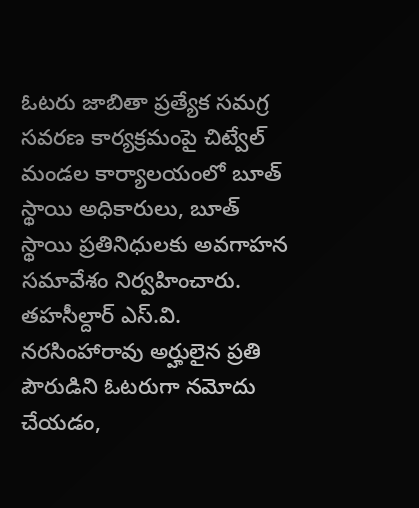ఓటరు జాబితా ప్రత్యేక సమగ్ర సవరణ కార్యక్రమంపై చిట్వేల్ మండల కార్యాలయంలో బూత్ స్థాయి అధికారులు, బూత్ స్థాయి ప్రతినిధులకు అవగాహన సమావేశం నిర్వహించారు. తహసీల్దార్ ఎస్.వి. నరసింహారావు అర్హులైన ప్రతి పౌరుడిని ఓటరుగా నమోదు చేయడం,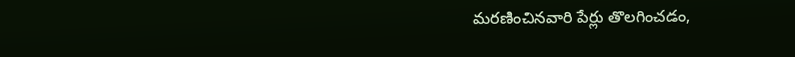మరణించినవారి పేర్లు తొలగించడం,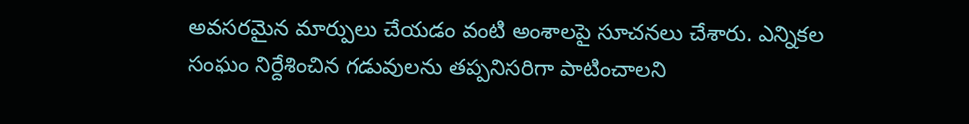అవసరమైన మార్పులు చేయడం వంటి అంశాలపై సూచనలు చేశారు. ఎన్నికల సంఘం నిర్దేశించిన గడువులను తప్పనిసరిగా పాటించాలని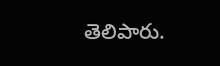తెలిపారు.